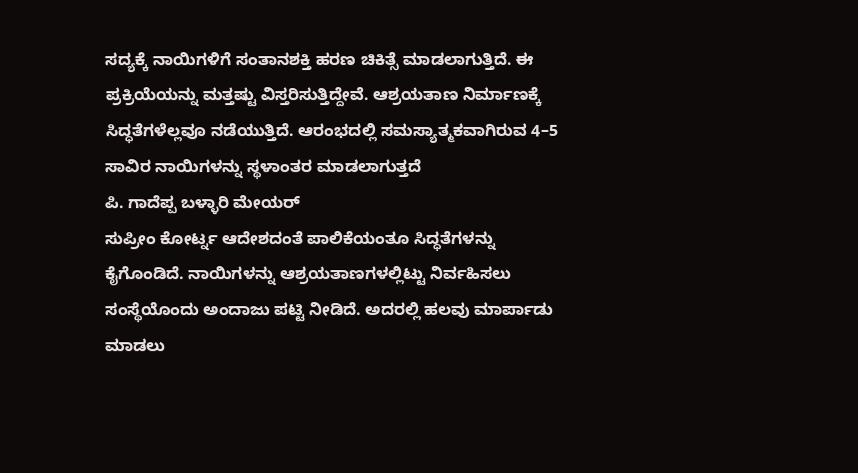ಸದ್ಯಕ್ಕೆ ನಾಯಿಗಳಿಗೆ ಸಂತಾನಶಕ್ತಿ ಹರಣ ಚಿಕಿತ್ಸೆ ಮಾಡಲಾಗುತ್ತಿದೆ. ಈ ಪ್ರಕ್ರಿಯೆಯನ್ನು ಮತ್ತಷ್ಟು ವಿಸ್ತರಿಸುತ್ತಿದ್ದೇವೆ. ಆಶ್ರಯತಾಣ ನಿರ್ಮಾಣಕ್ಕೆ ಸಿದ್ಧತೆಗಳೆಲ್ಲವೂ ನಡೆಯುತ್ತಿದೆ. ಆರಂಭದಲ್ಲಿ ಸಮಸ್ಯಾತ್ಮಕವಾಗಿರುವ 4–5 ಸಾವಿರ ನಾಯಿಗಳನ್ನು ಸ್ಥಳಾಂತರ ಮಾಡಲಾಗುತ್ತದೆ
ಪಿ. ಗಾದೆಪ್ಪ ಬಳ್ಳಾರಿ ಮೇಯರ್
ಸುಪ್ರೀಂ ಕೋರ್ಟ್ನ ಆದೇಶದಂತೆ ಪಾಲಿಕೆಯಂತೂ ಸಿದ್ಧತೆಗಳನ್ನು ಕೈಗೊಂಡಿದೆ. ನಾಯಿಗಳನ್ನು ಆಶ್ರಯತಾಣಗಳಲ್ಲಿಟ್ಟು ನಿರ್ವಹಿಸಲು ಸಂಸ್ಥೆಯೊಂದು ಅಂದಾಜು ಪಟ್ಟಿ ನೀಡಿದೆ. ಅದರಲ್ಲಿ ಹಲವು ಮಾರ್ಪಾಡು ಮಾಡಲು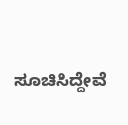ಸೂಚಿಸಿದ್ದೇವೆ